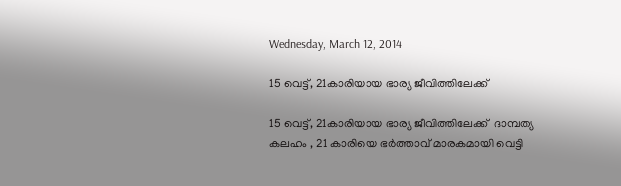Wednesday, March 12, 2014

15 വെട്ട്‌, 21കാരിയായ ഭാര്യ ജീവിത്തിലേക്ക്‌

15 വെട്ട്‌, 21കാരിയായ ഭാര്യ ജീവിത്തിലേക്ക്‌  ദാമ്പത്യ കലഹം , 21 കാരിയെ ഭര്‍ത്താവ്‌ മാരകമായി വെട്ടി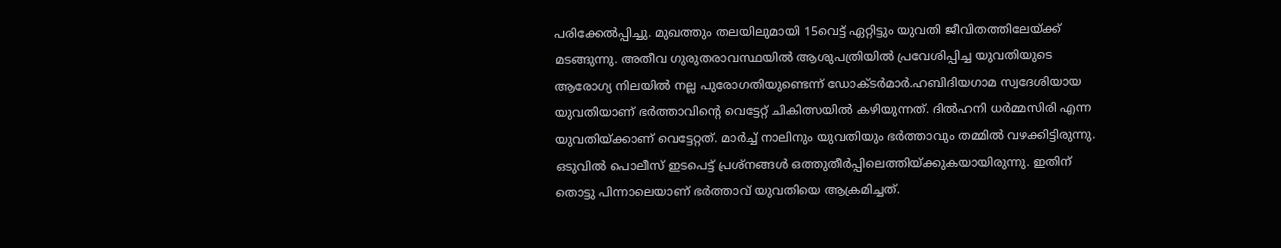പരിക്കേല്‍പ്പിച്ചു. മുഖത്തും തലയിലുമായി 15വെട്ട്‌ ഏറ്റിട്ടും യുവതി ജീവിതത്തിലേയ്‌ക്ക്‌ മടങ്ങുന്നു. അതീവ ഗുരുതരാവസ്ഥയില്‍ ആശുപത്രിയില്‍ പ്രവേശിപ്പിച്ച യുവതിയുടെ ആരോഗ്യ നിലയില്‍ നല്ല പുരോഗതിയുണ്ടെന്ന്‌ ഡോക്ടര്‍മാര്‍.ഹബിദിയഗാമ സ്വദേശിയായ യുവതിയാണ്‌ ഭര്‍ത്താവിന്‍റെ വെട്ടേറ്റ്‌ ചികിത്സയില്‍ കഴിയുന്നത്‌. ദില്‍ഹനി ധര്‍മ്മസിരി എന്ന യുവതിയ്‌ക്കാണ്‌ വെട്ടേറ്റത്‌. മാര്‍ച്ച്‌ നാലിനും യുവതിയും ഭര്‍ത്താവും തമ്മില്‍ വഴക്കിട്ടിരുന്നു. ഒടുവില്‍ പൊലീസ്‌ ഇടപെട്ട്‌ പ്രശ്‌നങ്ങള്‍ ഒത്തുതീര്‍പ്പിലെത്തിയ്‌ക്കുകയായിരുന്നു. ഇതിന്‌ തൊട്ടു പിന്നാലെയാണ്‌ ഭര്‍ത്താവ്‌ യുവതിയെ ആക്രമിച്ചത്‌.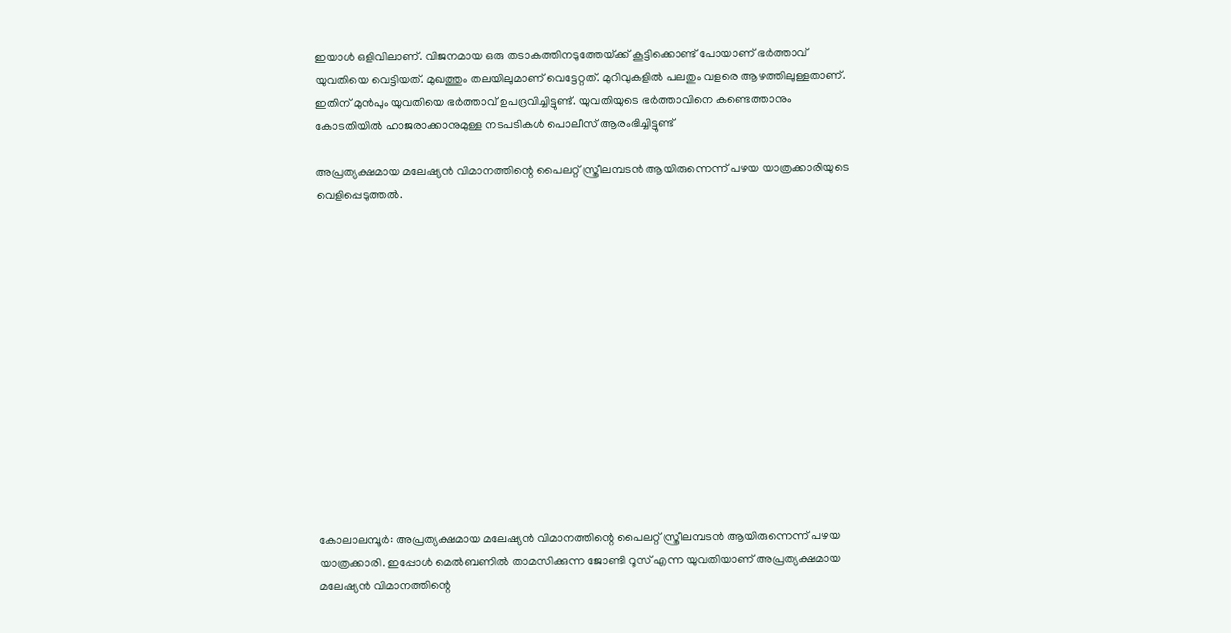ഇയാള്‍ ഒളിവിലാണ്‌. വിജനമായ ഒരു തടാകത്തിനടുത്തേയ്‌ക്ക്‌ കൂട്ടിക്കൊണ്ട്‌ പോയാണ്‌ ഭര്‍ത്താവ്‌ യുവതിയെ വെട്ടിയത്‌. മുഖത്തും തലയിലുമാണ്‌ വെട്ടേറ്റത്‌. മുറിവുകളില്‍ പലതും വളരെ ആഴത്തിലുള്ളതാണ്‌. ഇതിന്‌ മുന്‍പും യുവതിയെ ഭര്‍ത്താവ്‌ ഉപദ്രവിച്ചിട്ടുണ്ട്‌. യുവതിയുടെ ഭര്‍ത്താവിനെ കണ്ടെത്താനും കോടതിയില്‍ ഹാജരാക്കാനുമുള്ള നടപടികള്‍ പൊലീസ്‌ ആരംഭിച്ചിട്ടുണ്ട്‌

അപ്രത്യക്ഷമായ മലേഷ്യന്‍ വിമാനത്തിന്റെ പൈലറ്റ് സ്ത്രീലമ്പടന്‍ ആയിരുന്നെന്ന് പഴയ യാത്രക്കാരിയുടെ വെളിപ്പെടുത്തല്‍.














കോലാലമ്പൂര്‍: അപ്രത്യക്ഷമായ മലേഷ്യന്‍ വിമാനത്തിന്റെ പൈലറ്റ് സ്ത്രീലമ്പടന്‍ ആയിരുന്നെന്ന് പഴയ യാത്രക്കാരി. ഇപ്പോള്‍ മെല്‍ബണില്‍ താമസിക്കുന്ന ജോണ്ടി റൂസ് എന്ന യുവതിയാണ് അപ്രത്യക്ഷമായ മലേഷ്യന്‍ വിമാനത്തിന്റെ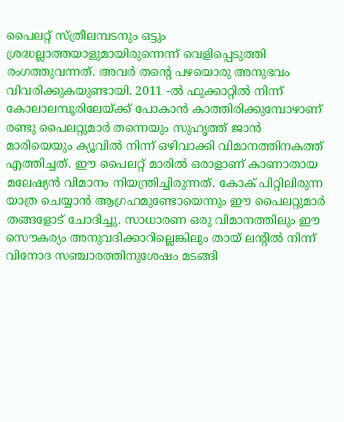പൈലറ്റ് സ്ത്രീലമ്പടനും ഒട്ടും ശ്രദ്ധല്ലാത്തയാളുമായിരുന്നെന്ന് വെളിപ്പെടുത്തി രംഗത്തുവന്നത്. അവര്‍ തന്റെ പഴയൊരു അനുഭവം വിവരിക്കുകയുണ്ടായി. 2011 -ല്‍ ഫുക്കാറ്റില്‍ നിന്ന് കോലാലമ്പൂരിലേയ്ക്ക് പോകാന്‍ കാത്തിരിക്കുമ്പോഴാണ് രണ്ടു പൈലറ്റുമാര്‍ തന്നെയും സുഹൃത്ത് ജാന്‍ മാരിയെയും ക്യൂവില്‍ നിന്ന് ഒഴിവാക്കി വിമാനത്തിനകത്ത് എത്തിച്ചത്. ഈ പൈലറ്റ് മാരില്‍ ഒരാളാണ് കാണാതായ മലേഷ്യന്‍ വിമാനം നിയന്ത്രിച്ചിരുന്നത്. കോക് പിറ്റിലിരുന്ന യാത്ര ചെയ്യാന്‍ ആഗ്രഹമുണ്ടോയെന്നും ഈ പൈലറ്റുമാര്‍ തങ്ങളോട് ചോദിച്ചു. സാധാരണ ഒരു വിമാനത്തിലും ഈ സൌകര്യം അനുവദിക്കാറില്ലെങ്കിലും തായ് ലന്റില്‍ നിന്ന് വിനോദ സഞ്ചാരത്തിനുശേഷം മടങ്ങി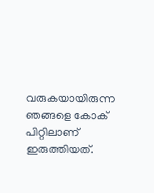വരുകയായിരുന്ന ഞങ്ങളെ കോക് പിറ്റിലാണ് ഇരുത്തിയത്.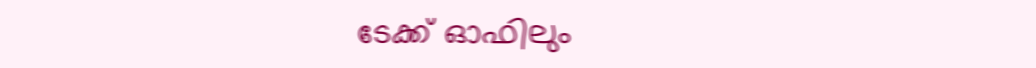ടേക്ക് ഓഫിലും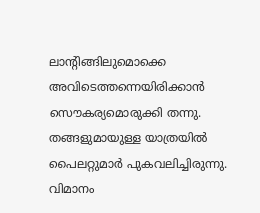ലാന്റിങ്ങിലുമൊക്കെ അവിടെത്തന്നെയിരിക്കാന്‍ സൌകര്യമൊരുക്കി തന്നു. തങ്ങളുമായുള്ള യാത്രയില്‍ പൈലറ്റുമാര്‍ പുകവലിച്ചിരുന്നു. വിമാനം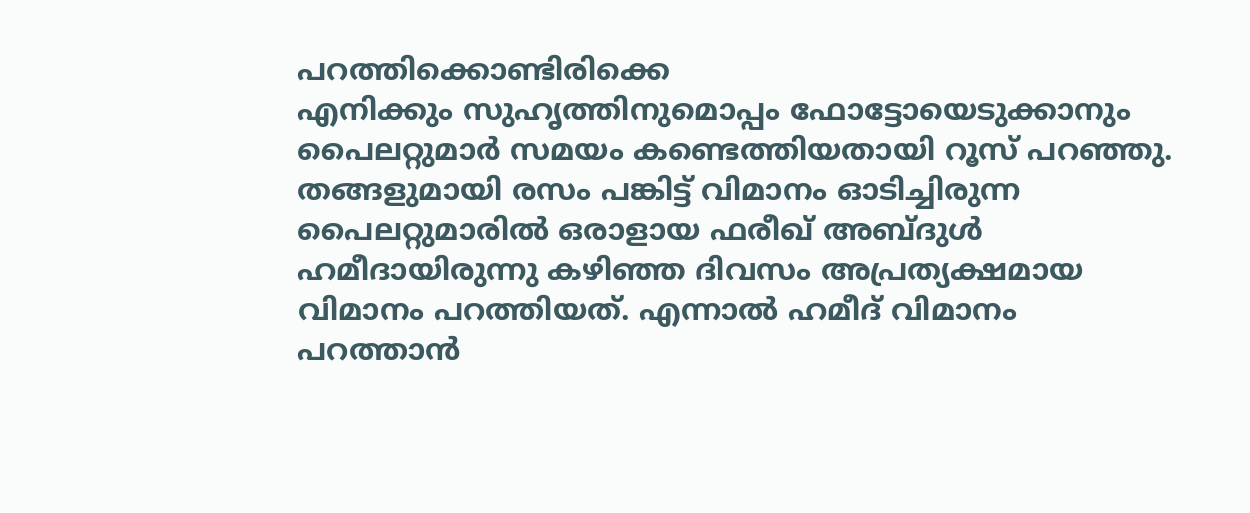പറത്തിക്കൊണ്ടിരിക്കെ
എനിക്കും സുഹൃത്തിനുമൊപ്പം ഫോട്ടോയെടുക്കാനും പൈലറ്റുമാര്‍ സമയം കണ്ടെത്തിയതായി റൂസ് പറഞ്ഞു. തങ്ങളുമായി രസം പങ്കിട്ട് വിമാനം ഓടിച്ചിരുന്ന പൈലറ്റുമാരില്‍ ഒരാളായ ഫരീഖ് അബ്ദുള്‍ ഹമീദായിരുന്നു കഴിഞ്ഞ ദിവസം അപ്രത്യക്ഷമായ വിമാനം പറത്തിയത്. എന്നാല്‍ ഹമീദ് വിമാനം പറത്താന്‍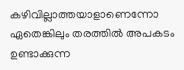കഴിവില്ലാത്തയാളാണെന്നോ ഏതെങ്കിലും തരത്തില്‍ അപകടം ഉണ്ടാക്കുന്ന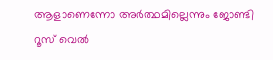ആളാണെന്നോ അര്‍ത്ഥമില്ലെന്നും ജോണ്ടി റൂസ് വെല്‍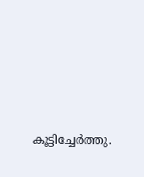കൂട്ടിച്ചേര്‍ത്തു.